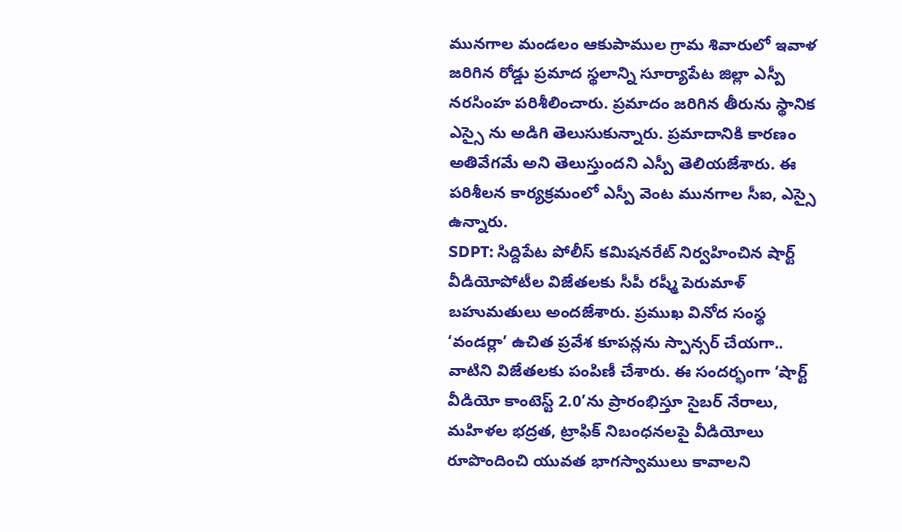మునగాల మండలం ఆకుపాముల గ్రామ శివారులో ఇవాళ జరిగిన రోడ్డు ప్రమాద స్థలాన్ని సూర్యాపేట జిల్లా ఎస్పీ నరసింహ పరిశీలించారు. ప్రమాదం జరిగిన తీరును స్థానిక ఎస్సై ను అడిగి తెలుసుకున్నారు. ప్రమాదానికి కారణం అతివేగమే అని తెలుస్తుందని ఎస్పీ తెలియజేశారు. ఈ పరిశీలన కార్యక్రమంలో ఎస్పీ వెంట మునగాల సీఐ, ఎస్సై ఉన్నారు.
SDPT: సిద్దిపేట పోలీస్ కమిషనరేట్ నిర్వహించిన షార్ట్ వీడియోపోటీల విజేతలకు సీపీ రష్మీ పెరుమాళ్ బహుమతులు అందజేశారు. ప్రముఖ వినోద సంస్థ ‘వండర్లా’ ఉచిత ప్రవేశ కూపన్లను స్పాన్సర్ చేయగా.. వాటిని విజేతలకు పంపిణీ చేశారు. ఈ సందర్భంగా ‘షార్ట్ వీడియో కాంటెస్ట్ 2.0’ను ప్రారంభిస్తూ సైబర్ నేరాలు, మహిళల భద్రత, ట్రాఫిక్ నిబంధనలపై వీడియోలు రూపొందించి యువత భాగస్వాములు కావాలని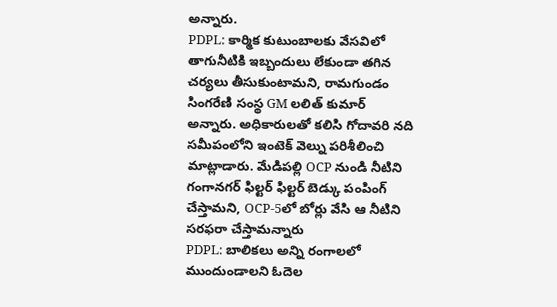అన్నారు.
PDPL: కార్మిక కుటుంబాలకు వేసవిలో తాగునీటికి ఇబ్బందులు లేకుండా తగిన చర్యలు తీసుకుంటామని, రామగుండం సింగరేణి సంస్థ GM లలిత్ కుమార్ అన్నారు. అధికారులతో కలిసి గోదావరి నది సమీపంలోని ఇంటెక్ వెల్ను పరిశీలించి మాట్లాడారు. మేడిపల్లి OCP నుండి నీటిని గంగానగర్ ఫిల్టర్ ఫిల్టర్ బెడ్కు పంపింగ్ చేస్తామని, OCP-5లో బోర్లు వేసి ఆ నీటిని సరఫరా చేస్తామన్నారు
PDPL: బాలికలు అన్ని రంగాలలో ముందుండాలని ఓదెల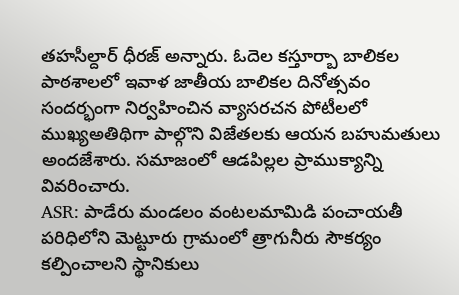తహసీల్దార్ ధీరజ్ అన్నారు. ఓదెల కస్తూర్బా బాలికల పాఠశాలలో ఇవాళ జాతీయ బాలికల దినోత్సవం సందర్భంగా నిర్వహించిన వ్యాసరచన పోటీలలో ముఖ్యఅతిథిగా పాల్గొని విజేతలకు ఆయన బహుమతులు అందజేశారు. సమాజంలో ఆడపిల్లల ప్రాముక్యాన్ని వివరించారు.
ASR: పాడేరు మండలం వంటలమామిడి పంచాయతీ పరిధిలోని మెట్టూరు గ్రామంలో త్రాగునీరు సౌకర్యం కల్పించాలని స్థానికులు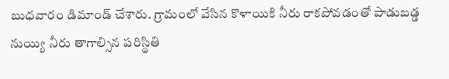బుధవారం డిమాండ్ చేశారు. గ్రామంలో వేసిన కొళాయికి నీరు రాకపోవడంతో పాడుబడ్డ నుయ్యి నీరు తాగాల్సిన పరిస్థితి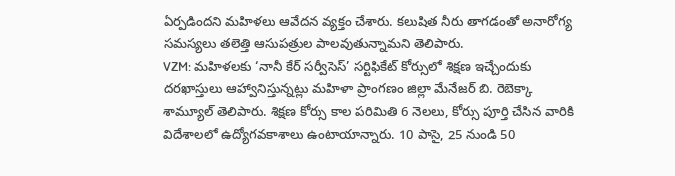ఏర్పడిందని మహిళలు ఆవేదన వ్యక్తం చేశారు. కలుషిత నీరు తాగడంతో అనారోగ్య సమస్యలు తలెత్తి ఆసుపత్రుల పాలవుతున్నామని తెలిపారు.
VZM: మహిళలకు ‘నానీ కేర్ సర్వీసెస్’ సర్టిఫికేట్ కోర్సులో శిక్షణ ఇచ్చేందుకు దరఖాస్తులు ఆహ్వానిస్తున్నట్లు మహిళా ప్రాంగణం జిల్లా మేనేజర్ బి. రెబెక్కా శామ్యూల్ తెలిపారు. శిక్షణ కోర్సు కాల పరిమితి 6 నెలలు, కోర్సు పూర్తి చేసిన వారికి విదేశాలలో ఉద్యోగవకాశాలు ఉంటాయాన్నారు. 10 పాసై, 25 నుండి 50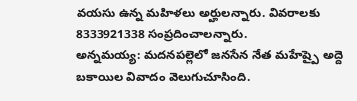వయసు ఉన్న మహిళలు అర్హులన్నారు. వివరాలకు 8333921338 సంప్రదించాలన్నారు.
అన్నమయ్య: మదనపల్లెలో జనసేన నేత మహేష్పై అద్దె బకాయిల వివాదం వెలుగుచూసింది.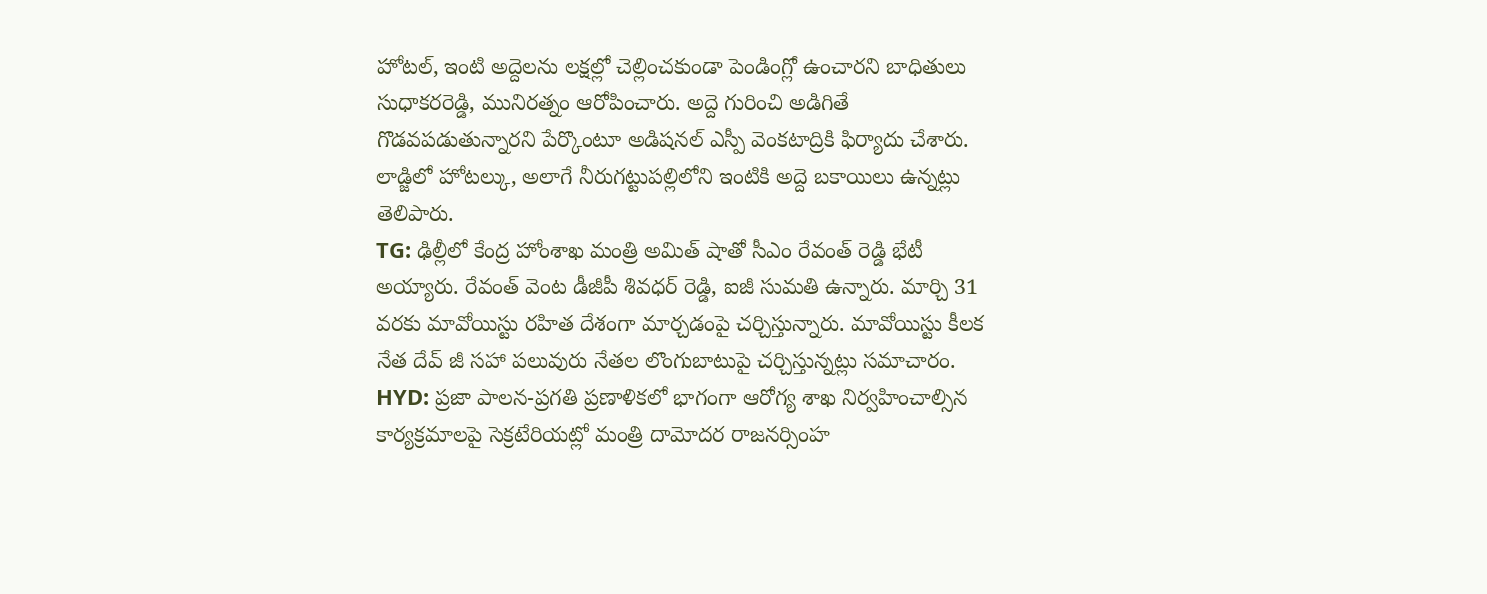హోటల్, ఇంటి అద్దెలను లక్షల్లో చెల్లించకుండా పెండింగ్లో ఉంచారని బాధితులు సుధాకరరెడ్డి, మునిరత్నం ఆరోపించారు. అద్దె గురించి అడిగితే గొడవపడుతున్నారని పేర్కొంటూ అడిషనల్ ఎస్పీ వెంకటాద్రికి ఫిర్యాదు చేశారు. లాడ్జిలో హోటల్కు, అలాగే నీరుగట్టుపల్లిలోని ఇంటికి అద్దె బకాయిలు ఉన్నట్లు తెలిపారు.
TG: ఢిల్లీలో కేంద్ర హోంశాఖ మంత్రి అమిత్ షాతో సీఎం రేవంత్ రెడ్డి భేటీ అయ్యారు. రేవంత్ వెంట డీజీపీ శివధర్ రెడ్డి, ఐజీ సుమతి ఉన్నారు. మార్చి 31 వరకు మావోయిస్టు రహిత దేశంగా మార్చడంపై చర్చిస్తున్నారు. మావోయిస్టు కీలక నేత దేవ్ జీ సహా పలువురు నేతల లొంగుబాటుపై చర్చిస్తున్నట్లు సమాచారం.
HYD: ప్రజా పాలన-ప్రగతి ప్రణాళికలో భాగంగా ఆరోగ్య శాఖ నిర్వహించాల్సిన కార్యక్రమాలపై సెక్రటేరియట్లో మంత్రి దామోదర రాజనర్సింహ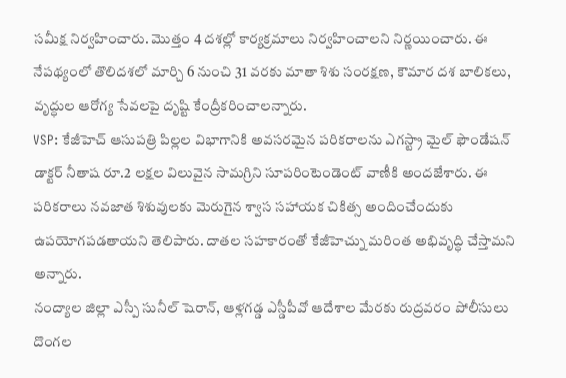సమీక్ష నిర్వహించారు. మొత్తం 4 దశల్లో కార్యక్రమాలు నిర్వహించాలని నిర్ణయించారు. ఈ నేపథ్యంలో తొలిదశలో మార్చి 6 నుంచి 31 వరకు మాతా శిశు సంరక్షణ, కౌమార దశ బాలికలు, వృద్ధుల ఆరోగ్య సేవలపై దృష్టి కేంద్రీకరించాలన్నారు.
VSP: కేజీహెచ్ ఆసుపత్రి పిల్లల విభాగానికి అవసరమైన పరికరాలను ఎగస్ట్రా మైల్ ఫౌండేషన్ డాక్టర్ నీతాష రూ.2 లక్షల విలువైన సామగ్రిని సూపరింటెండెంట్ వాణీకి అందజేశారు. ఈ పరికరాలు నవజాత శిశువులకు మెరుగైన శ్వాస సహాయక చికిత్స అందించేందుకు ఉపయోగపడతాయని తెలిపారు. దాతల సహకారంతో కేజీహెచ్ను మరింత అభివృద్ధి చేస్తామని అన్నారు.
నంద్యాల జిల్లా ఎస్పీ సునీల్ షెరాన్, ఆళ్లగడ్డ ఎస్డీపీవో ఆదేశాల మేరకు రుద్రవరం పోలీసులు దొంగల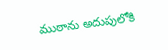ముఠాను అదుపులోకి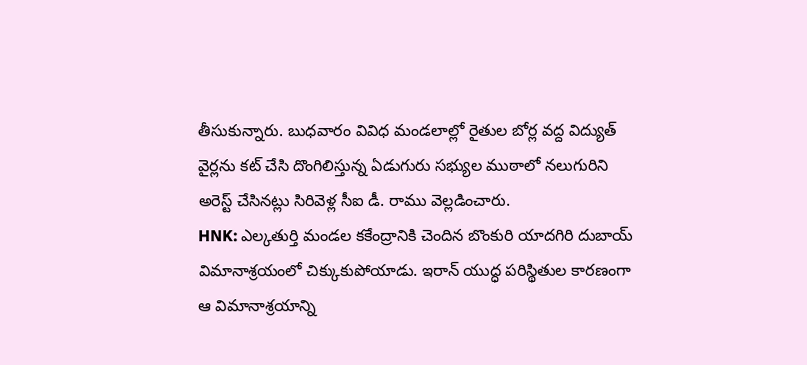తీసుకున్నారు. బుధవారం వివిధ మండలాల్లో రైతుల బోర్ల వద్ద విద్యుత్ వైర్లను కట్ చేసి దొంగిలిస్తున్న ఏడుగురు సభ్యుల ముఠాలో నలుగురిని అరెస్ట్ చేసినట్లు సిరివెళ్ల సీఐ డీ. రాము వెల్లడించారు.
HNK: ఎల్కతుర్తి మండల కకేంద్రానికి చెందిన బొంకురి యాదగిరి దుబాయ్ విమానాశ్రయంలో చిక్కుకుపోయాడు. ఇరాన్ యుద్ధ పరిస్థితుల కారణంగా ఆ విమానాశ్రయాన్ని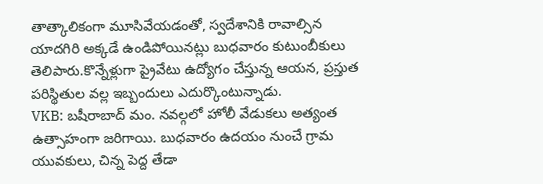తాత్కాలికంగా మూసివేయడంతో, స్వదేశానికి రావాల్సిన యాదగిరి అక్కడే ఉండిపోయినట్లు బుధవారం కుటుంబీకులు తెలిపారు.కొన్నేళ్లుగా ప్రైవేటు ఉద్యోగం చేస్తున్న ఆయన, ప్రస్తుత పరిస్థితుల వల్ల ఇబ్బందులు ఎదుర్కొంటున్నాడు.
VKB: బషీరాబాద్ మం. నవల్గలో హోలీ వేడుకలు అత్యంత ఉత్సాహంగా జరిగాయి. బుధవారం ఉదయం నుంచే గ్రామ యువకులు, చిన్న పెద్ద తేడా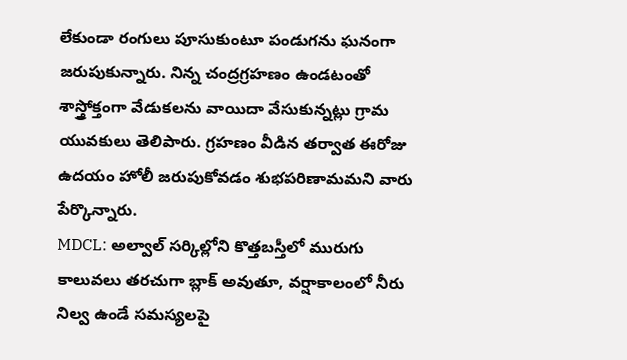లేకుండా రంగులు పూసుకుంటూ పండుగను ఘనంగా జరుపుకున్నారు. నిన్న చంద్రగ్రహణం ఉండటంతో శాస్త్రోక్తంగా వేడుకలను వాయిదా వేసుకున్నట్లు గ్రామ యువకులు తెలిపారు. గ్రహణం వీడిన తర్వాత ఈరోజు ఉదయం హోలీ జరుపుకోవడం శుభపరిణామమని వారు పేర్కొన్నారు.
MDCL: అల్వాల్ సర్కిల్లోని కొత్తబస్తీలో మురుగు కాలువలు తరచుగా బ్లాక్ అవుతూ, వర్షాకాలంలో నీరు నిల్వ ఉండే సమస్యలపై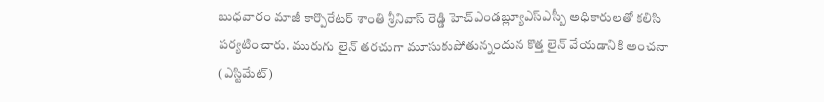బుధవారం మాజీ కార్పొరేటర్ శాంతి శ్రీనివాస్ రెడ్డి హెచ్ఎండబ్ల్యూఎస్ఎస్బీ అధికారులతో కలిసి పర్యటించారు. మురుగు లైన్ తరచుగా మూసుకుపోతున్నందున కొత్త లైన్ వేయడానికి అంచనా (ఎస్టిమేట్)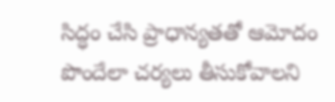సిద్ధం చేసి ప్రాధాన్యతతో ఆమోదం పొందేలా చర్యలు తీసుకోవాలని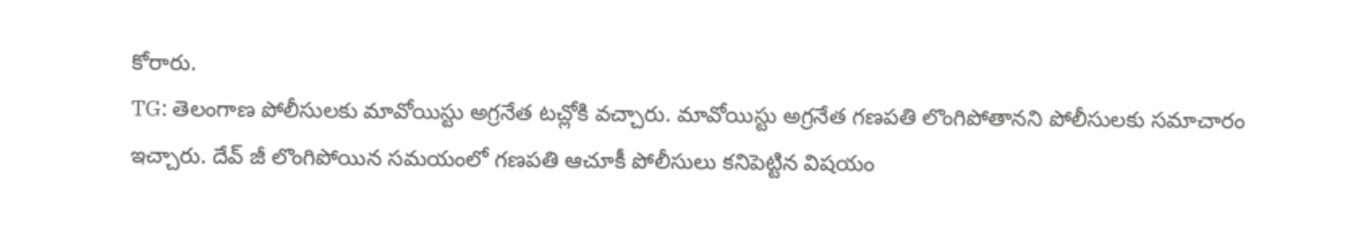కోరారు.
TG: తెలంగాణ పోలీసులకు మావోయిస్టు అగ్రనేత టచ్లోకి వచ్చారు. మావోయిస్టు అగ్రనేత గణపతి లొంగిపోతానని పోలీసులకు సమాచారం ఇచ్చారు. దేవ్ జీ లొంగిపోయిన సమయంలో గణపతి ఆచూకీ పోలీసులు కనిపెట్టిన విషయం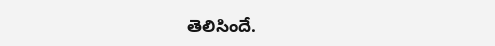తెలిసిందే.